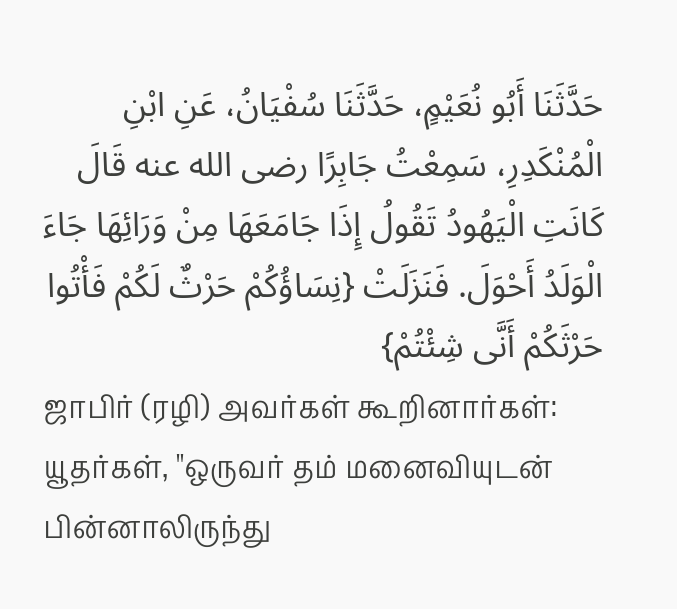حَدَّثَنَا أَبُو نُعَيْمٍ، حَدَّثَنَا سُفْيَانُ، عَنِ ابْنِ الْمُنْكَدِرِ، سَمِعْتُ جَابِرًا رضى الله عنه قَالَ كَانَتِ الْيَهُودُ تَقُولُ إِذَا جَامَعَهَا مِنْ وَرَائِهَا جَاءَ الْوَلَدُ أَحْوَلَ. فَنَزَلَتْ {نِسَاؤُكُمْ حَرْثٌ لَكُمْ فَأْتُوا حَرْثَكُمْ أَنَّى شِئْتُمْ}
ஜாபிர் (ரழி) அவர்கள் கூறினார்கள்:
யூதர்கள், "ஒருவர் தம் மனைவியுடன் பின்னாலிருந்து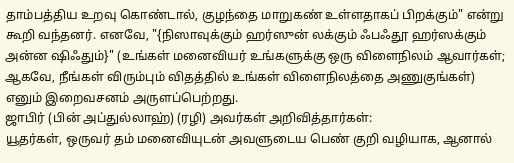தாம்பத்திய உறவு கொண்டால், குழந்தை மாறுகண் உள்ளதாகப் பிறக்கும்" என்று கூறி வந்தனர். எனவே, "{நிஸாவுக்கும் ஹர்ஸுன் லக்கும் ஃபஃதூ ஹர்ஸக்கும் அன்ன ஷிஃதும்}" (உங்கள் மனைவியர் உங்களுக்கு ஒரு விளைநிலம் ஆவார்கள்; ஆகவே, நீங்கள் விரும்பும் விதத்தில் உங்கள் விளைநிலத்தை அணுகுங்கள்) எனும் இறைவசனம் அருளப்பெற்றது.
ஜாபிர் (பின் அப்துல்லாஹ்) (ரழி) அவர்கள் அறிவித்தார்கள்:
யூதர்கள், ஒருவர் தம் மனைவியுடன் அவளுடைய பெண் குறி வழியாக, ஆனால்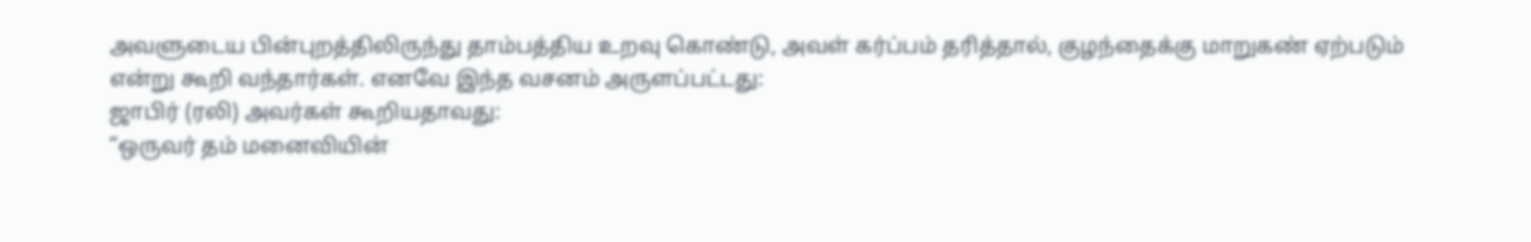அவளுடைய பின்புறத்திலிருந்து தாம்பத்திய உறவு கொண்டு, அவள் கர்ப்பம் தரித்தால், குழந்தைக்கு மாறுகண் ஏற்படும் என்று கூறி வந்தார்கள். எனவே இந்த வசனம் அருளப்பட்டது:
ஜாபிர் (ரலி) அவர்கள் கூறியதாவது:
“ஒருவர் தம் மனைவியின்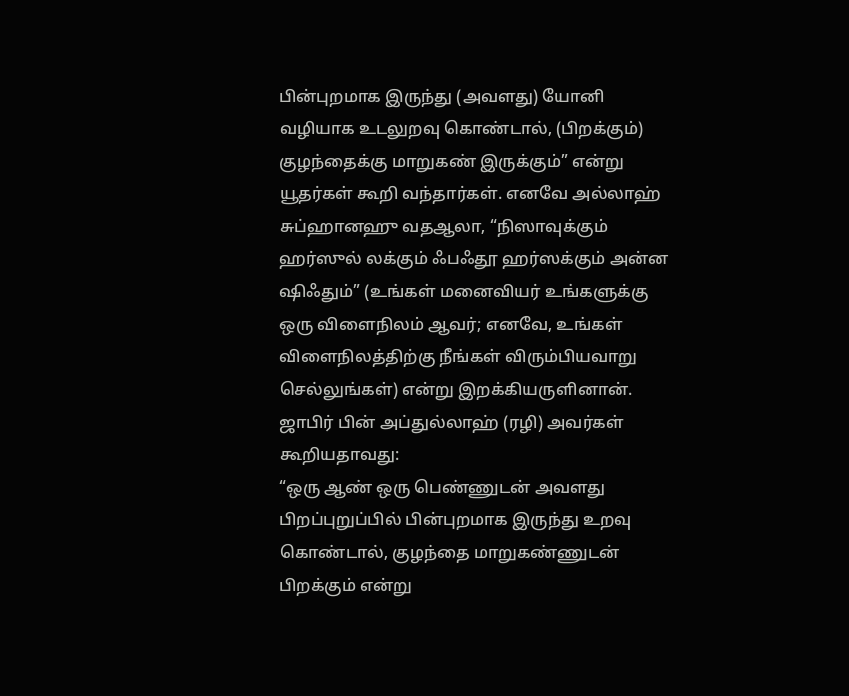பின்புறமாக இருந்து (அவளது) யோனி வழியாக உடலுறவு கொண்டால், (பிறக்கும்) குழந்தைக்கு மாறுகண் இருக்கும்” என்று யூதர்கள் கூறி வந்தார்கள். எனவே அல்லாஹ் சுப்ஹானஹு வதஆலா, “நிஸாவுக்கும் ஹர்ஸுல் லக்கும் ஃபஃதூ ஹர்ஸக்கும் அன்ன ஷிஃதும்” (உங்கள் மனைவியர் உங்களுக்கு ஒரு விளைநிலம் ஆவர்; எனவே, உங்கள் விளைநிலத்திற்கு நீங்கள் விரும்பியவாறு செல்லுங்கள்) என்று இறக்கியருளினான்.
ஜாபிர் பின் அப்துல்லாஹ் (ரழி) அவர்கள் கூறியதாவது:
“ஒரு ஆண் ஒரு பெண்ணுடன் அவளது பிறப்புறுப்பில் பின்புறமாக இருந்து உறவு கொண்டால், குழந்தை மாறுகண்ணுடன் பிறக்கும் என்று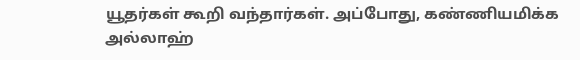யூதர்கள் கூறி வந்தார்கள். அப்போது, கண்ணியமிக்க அல்லாஹ்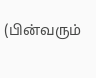(பின்வரும்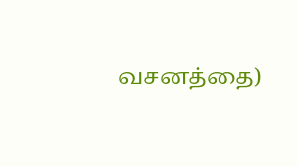வசனத்தை)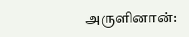அருளினான்: